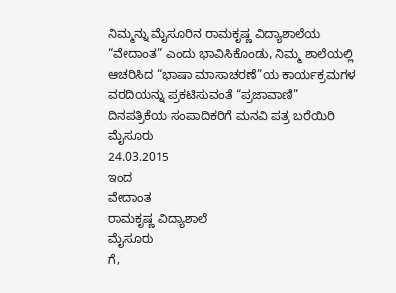ನಿಮ್ಮನ್ನು ಮೈಸೂರಿನ ರಾಮಕೃಷ್ಣ ವಿದ್ಯಾಶಾಲೆಯ “ವೇದಾಂತ” ಎಂದು ಭಾವಿಸಿಕೊಂಡು, ನಿಮ್ಮ ಶಾಲೆಯಲ್ಲಿ ಆಚರಿಸಿದ “ಭಾಷಾ ಮಾಸಾಚರಣೆ”ಯ ಕಾರ್ಯಕ್ರಮಗಳ ವರದಿಯನ್ನು ಪ್ರಕಟಿಸುವಂತೆ “ಪ್ರಜಾವಾಣಿ” ದಿನಪತ್ರಿಕೆಯ ಸಂಪಾದಿಕರಿಗೆ ಮನವಿ ಪತ್ರ ಬರೆಯಿರಿ
ಮೈಸೂರು
24.03.2015
ಇಂದ
ವೇದಾಂತ
ರಾಮಕೃಷ್ಣ ವಿದ್ಯಾಶಾಲೆ
ಮೈಸೂರು
ಗೆ,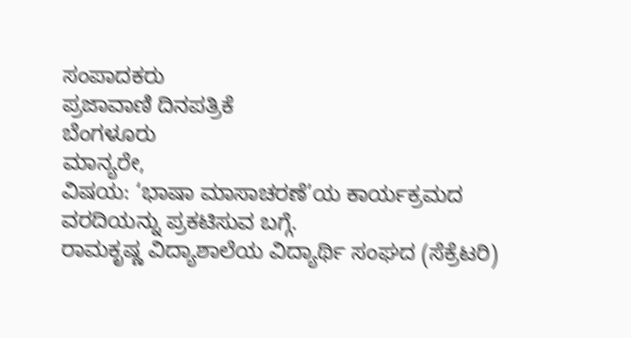ಸಂಪಾದಕರು
ಪ್ರಜಾವಾಣಿ ದಿನಪತ್ರಿಕೆ
ಬೆಂಗಳೂರು
ಮಾನ್ಯರೇ,
ವಿಷಯ: ‘ಭಾಷಾ ಮಾಸಾಚರಣೆ’ಯ ಕಾರ್ಯಕ್ರಮದ ವರದಿಯನ್ನು ಪ್ರಕಟಿಸುವ ಬಗ್ಗೆ.
ರಾಮಕೃಷ್ಣ ವಿದ್ಯಾಶಾಲೆಯ ವಿದ್ಯಾರ್ಥಿ ಸಂಘದ (ಸೆಕ್ರೆಟರಿ)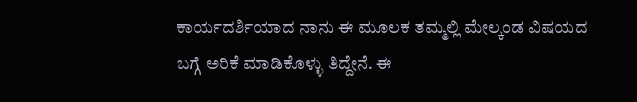ಕಾರ್ಯದರ್ಶಿಯಾದ ನಾನು ಈ ಮೂಲಕ ತಮ್ಮಲ್ಲಿ ಮೇಲ್ಕಂಡ ವಿಷಯದ ಬಗ್ಗೆ ಅರಿಕೆ ಮಾಡಿಕೊಳ್ಳು ತಿದ್ದೇನೆ. ಈ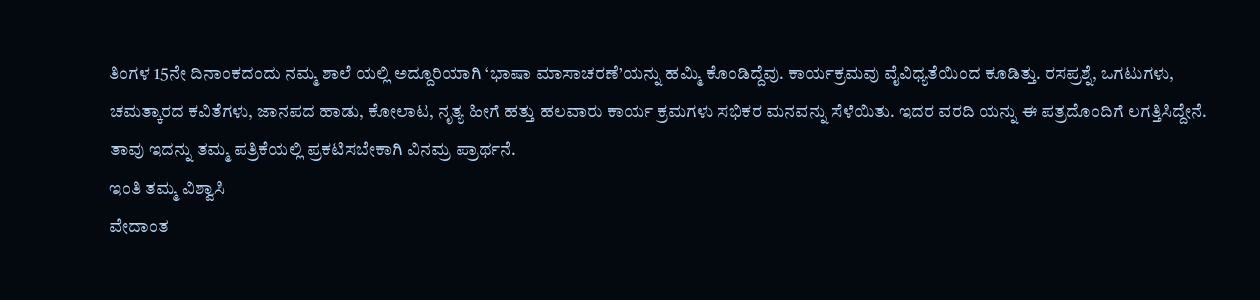ತಿಂಗಳ 15ನೇ ದಿನಾಂಕದಂದು ನಮ್ಮ ಶಾಲೆ ಯಲ್ಲಿ ಅದ್ದೂರಿಯಾಗಿ ‘ಭಾಷಾ ಮಾಸಾಚರಣೆ’ಯನ್ನು ಹಮ್ಮಿ ಕೊಂಡಿದ್ದೆವು. ಕಾರ್ಯಕ್ರಮವು ವೈವಿಧ್ಯತೆಯಿಂದ ಕೂಡಿತ್ತು. ರಸಪ್ರಶ್ನೆ, ಒಗಟುಗಳು, ಚಮತ್ಕಾರದ ಕವಿತೆಗಳು, ಜಾನಪದ ಹಾಡು, ಕೋಲಾಟ, ನೃತ್ಯ ಹೀಗೆ ಹತ್ತು ಹಲವಾರು ಕಾರ್ಯ ಕ್ರಮಗಳು ಸಭಿಕರ ಮನವನ್ನು ಸೆಳೆಯಿತು. ಇದರ ವರದಿ ಯನ್ನು ಈ ಪತ್ರದೊಂದಿಗೆ ಲಗತ್ತಿಸಿದ್ದೇನೆ. ತಾವು ಇದನ್ನು ತಮ್ಮ ಪತ್ರಿಕೆಯಲ್ಲಿ ಪ್ರಕಟಿಸಬೇಕಾಗಿ ವಿನಮ್ರ ಪ್ರಾರ್ಥನೆ.
ಇಂತಿ ತಮ್ಮ ವಿಶ್ವಾಸಿ
ವೇದಾಂತ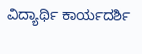ವಿದ್ಯಾರ್ಥಿ ಕಾರ್ಯದರ್ಶಿ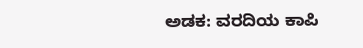ಅಡಕ: ವರದಿಯ ಕಾಪಿ